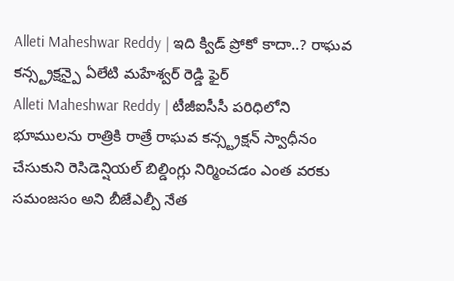Alleti Maheshwar Reddy | ఇది క్విడ్ ప్రోకో కాదా..? రాఘవ కన్స్ట్రక్షన్పై ఏలేటి మహేశ్వర్ రెడ్డి ఫైర్
Alleti Maheshwar Reddy | టీజీఐసీసీ పరిధిలోని భూములను రాత్రికి రాత్రే రాఘవ కన్స్ట్రక్షన్ స్వాధీనం చేసుకుని రెసిడెన్షియల్ బిల్డింగ్లు నిర్మించడం ఎంత వరకు సమంజసం అని బీజేఎల్పీ నేత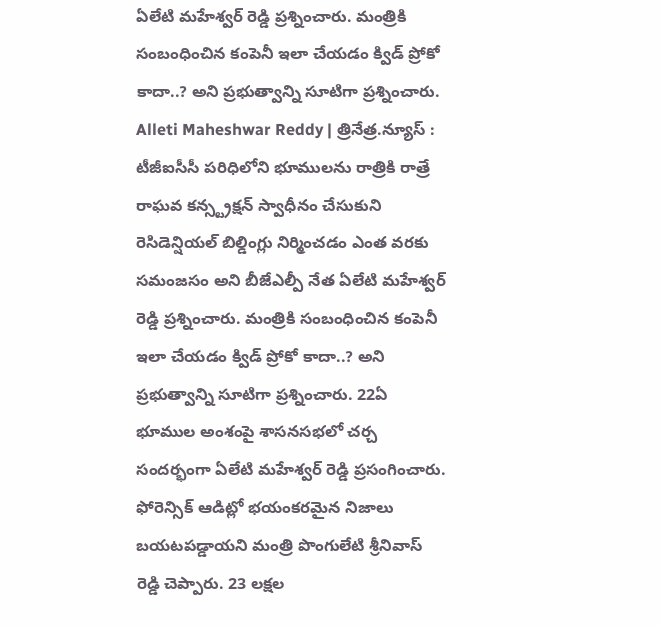ఏలేటి మహేశ్వర్ రెడ్డి ప్రశ్నించారు. మంత్రికి సంబంధించిన కంపెనీ ఇలా చేయడం క్విడ్ ప్రోకో కాదా..? అని ప్రభుత్వాన్ని సూటిగా ప్రశ్నించారు.
Alleti Maheshwar Reddy | త్రినేత్ర.న్యూస్ : టీజీఐసీసీ పరిధిలోని భూములను రాత్రికి రాత్రే రాఘవ కన్స్ట్రక్షన్ స్వాధీనం చేసుకుని రెసిడెన్షియల్ బిల్డింగ్లు నిర్మించడం ఎంత వరకు సమంజసం అని బీజేఎల్పీ నేత ఏలేటి మహేశ్వర్ రెడ్డి ప్రశ్నించారు. మంత్రికి సంబంధించిన కంపెనీ ఇలా చేయడం క్విడ్ ప్రోకో కాదా..? అని ప్రభుత్వాన్ని సూటిగా ప్రశ్నించారు. 22ఏ భూముల అంశంపై శాసనసభలో చర్చ సందర్భంగా ఏలేటి మహేశ్వర్ రెడ్డి ప్రసంగించారు.
ఫోరెన్సిక్ ఆడిట్లో భయంకరమైన నిజాలు బయటపడ్డాయని మంత్రి పొంగులేటి శ్రీనివాస్ రెడ్డి చెప్పారు. 23 లక్షల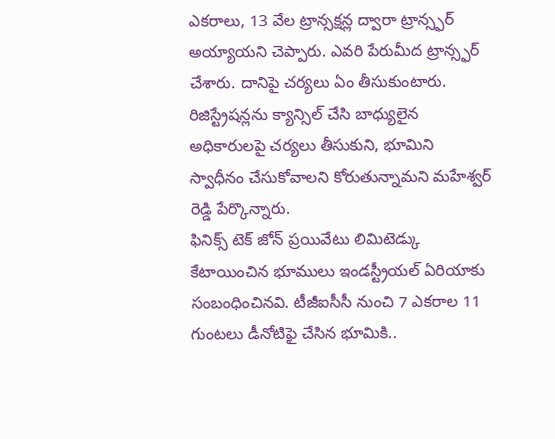ఎకరాలు, 13 వేల ట్రాన్సక్షన్ల ద్వారా ట్రాన్స్ఫర్ అయ్యాయని చెప్పారు. ఎవరి పేరుమీద ట్రాన్స్ఫర్ చేశారు. దానిపై చర్యలు ఏం తీసుకుంటారు. రిజిస్ట్రేషన్లను క్యాన్సిల్ చేసి బాధ్యులైన అధికారులపై చర్యలు తీసుకుని, భూమిని స్వాధీనం చేసుకోవాలని కోరుతున్నామని మహేశ్వర్ రెడ్డి పేర్కొన్నారు.
ఫినిక్స్ టెక్ జోన్ ప్రయివేటు లిమిటెడ్కు కేటాయించిన భూములు ఇండస్ట్రీయల్ ఏరియాకు సంబంధించినవి. టీజీఐసీసీ నుంచి 7 ఎకరాల 11 గుంటలు డీనోటిఫై చేసిన భూమికి..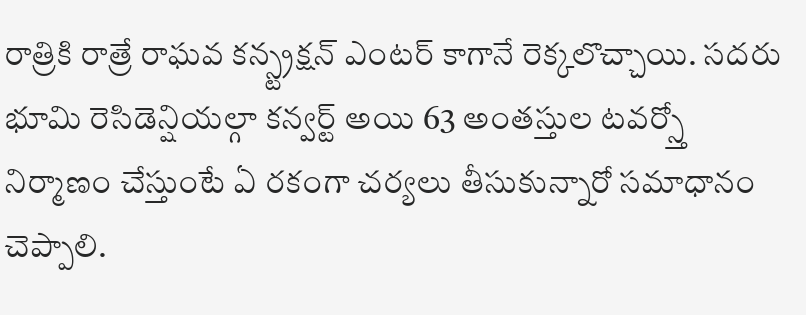రాత్రికి రాత్రే రాఘవ కన్స్ట్రక్షన్ ఎంటర్ కాగానే రెక్కలొచ్చాయి. సదరు భూమి రెసిడెన్షియల్గా కన్వర్ట్ అయి 63 అంతస్తుల టవర్స్తో నిర్మాణం చేస్తుంటే ఏ రకంగా చర్యలు తీసుకున్నారో సమాధానం చెప్పాలి.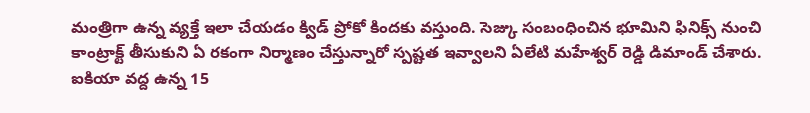మంత్రిగా ఉన్న వ్యక్తే ఇలా చేయడం క్విడ్ ప్రోకో కిందకు వస్తుంది. సెజ్కు సంబంధించిన భూమిని ఫినిక్స్ నుంచి కాంట్రాక్ట్ తీసుకుని ఏ రకంగా నిర్మాణం చేస్తున్నారో స్పష్టత ఇవ్వాలని ఏలేటి మహేశ్వర్ రెడ్డి డిమాండ్ చేశారు.
ఐకియా వద్ద ఉన్న 15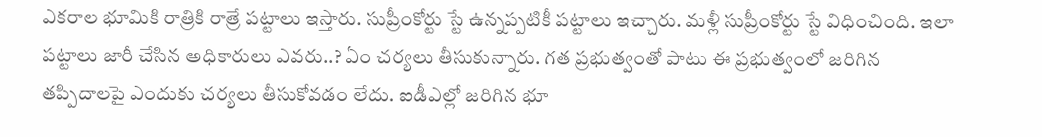ఎకరాల భూమికి రాత్రికి రాత్రే పట్టాలు ఇస్తారు. సుప్రీంకోర్టు స్టే ఉన్నప్పటికీ పట్టాలు ఇచ్చారు. మళ్లీ సుప్రీంకోర్టు స్టే విధించింది. ఇలా పట్టాలు జారీ చేసిన అధికారులు ఎవరు..? ఏం చర్యలు తీసుకున్నారు. గత ప్రభుత్వంతో పాటు ఈ ప్రభుత్వంలో జరిగిన తప్పిదాలపై ఎందుకు చర్యలు తీసుకోవడం లేదు. ఐడీఎల్లో జరిగిన భూ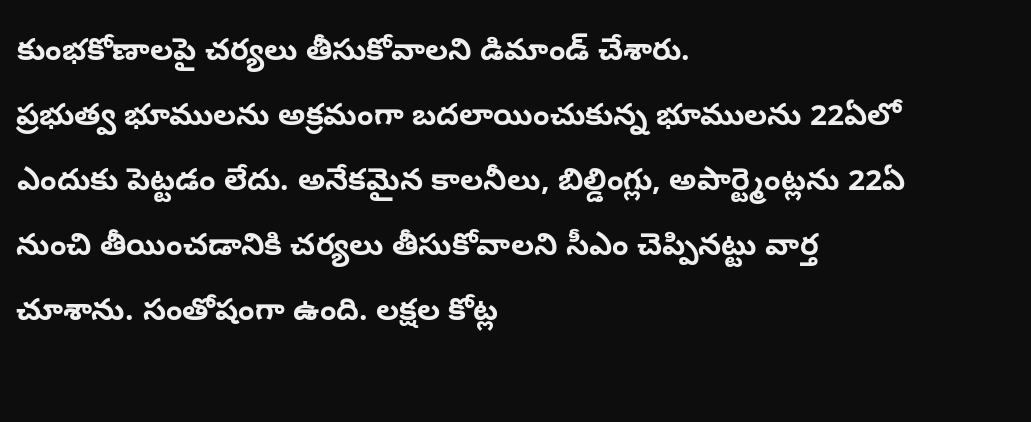కుంభకోణాలపై చర్యలు తీసుకోవాలని డిమాండ్ చేశారు.
ప్రభుత్వ భూములను అక్రమంగా బదలాయించుకున్న భూములను 22ఏలో ఎందుకు పెట్టడం లేదు. అనేకమైన కాలనీలు, బిల్డింగ్లు, అపార్ట్మెంట్లను 22ఏ నుంచి తీయించడానికి చర్యలు తీసుకోవాలని సీఎం చెప్పినట్టు వార్త చూశాను. సంతోషంగా ఉంది. లక్షల కోట్ల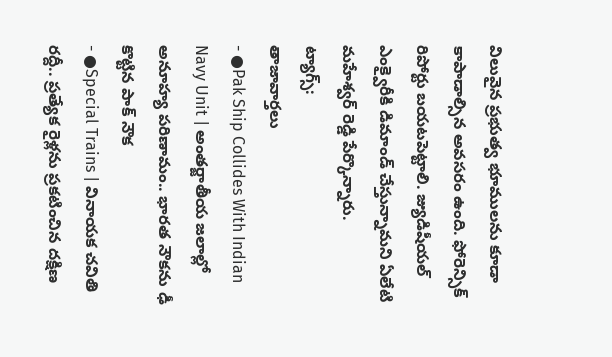విలువైన ప్రభుత్వ భూములను కూడా కాపాడాల్సిన అవసరం ఉంది. ఫోరెన్సిక్ రిపోర్టు బయటపెట్టాలి. జ్యుడిషీయల్ ఎంక్వైరీకి డిమాండ్ చేస్తున్నామని ఏలేటి మహేశ్వర్ రెడ్డి పేర్కొన్నారు.
ట్యాగ్స్:
తాజావార్తలు
- ●Pak Ship Collides With Indian Navy Unit | అంతర్జాతీయ జలాల్లో అనూహ్య పరిణామం.. భారత నౌకను ఢీ కొట్టిన పాక్ నౌక
- ●Special Trains | వినాయక చవితి రద్దీ.. ప్రత్యేక రైళ్లను ప్రకటించిన దక్షిణ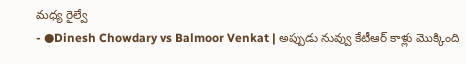మధ్య రైల్వే
- ●Dinesh Chowdary vs Balmoor Venkat | అప్పుడు నువ్వు కేటీఆర్ కాళ్లు మొక్కింది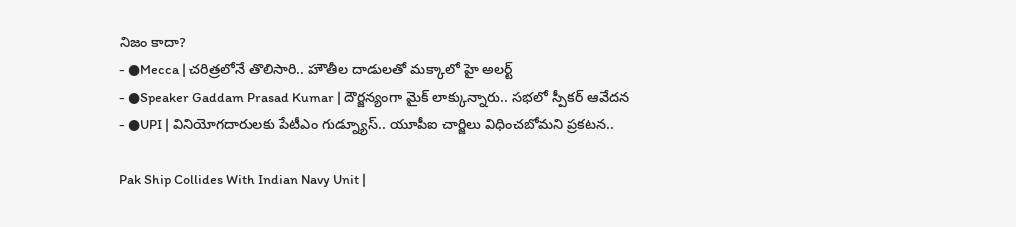నిజం కాదా?
- ●Mecca | చరిత్రలోనే తొలిసారి.. హౌతీల దాడులతో మక్కాలో హై అలర్ట్
- ●Speaker Gaddam Prasad Kumar | దౌర్జన్యంగా మైక్ లాక్కున్నారు.. సభలో స్పీకర్ ఆవేదన
- ●UPI | వినియోగదారులకు పేటీఎం గుడ్న్యూస్.. యూపీఐ చార్జిలు విధించబోమని ప్రకటన..

Pak Ship Collides With Indian Navy Unit |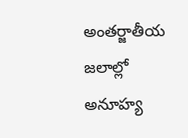అంతర్జాతీయ జలాల్లో అనూహ్య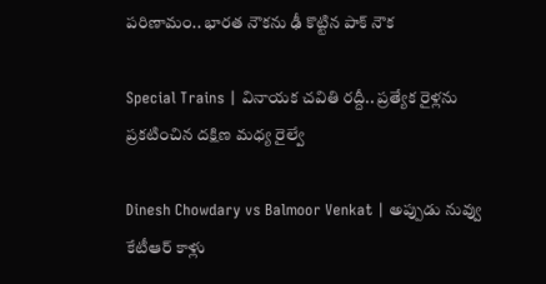పరిణామం.. భారత నౌకను ఢీ కొట్టిన పాక్ నౌక

Special Trains | వినాయక చవితి రద్దీ.. ప్రత్యేక రైళ్లను ప్రకటించిన దక్షిణ మధ్య రైల్వే

Dinesh Chowdary vs Balmoor Venkat | అప్పుడు నువ్వు కేటీఆర్ కాళ్లు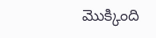మొక్కింది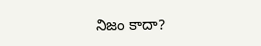నిజం కాదా?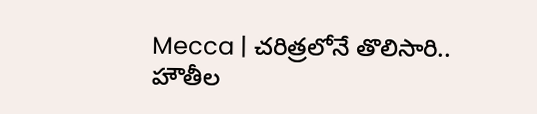Mecca | చరిత్రలోనే తొలిసారి.. హౌతీల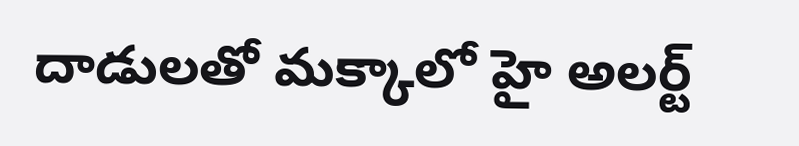దాడులతో మక్కాలో హై అలర్ట్